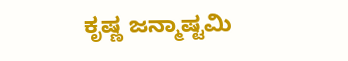ಕೃಷ್ಣ ಜನ್ಮಾಷ್ಟಮಿ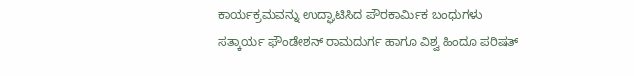ಕಾರ್ಯಕ್ರಮವನ್ನು ಉದ್ಘಾಟಿಸಿದ ಪೌರಕಾರ್ಮಿಕ ಬಂಧುಗಳು
ಸತ್ಕಾರ್ಯ ಫೌಂಡೇಶನ್ ರಾಮದುರ್ಗ ಹಾಗೂ ವಿಶ್ವ ಹಿಂದೂ ಪರಿಷತ್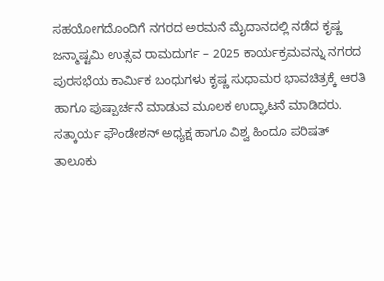ಸಹಯೋಗದೊಂದಿಗೆ ನಗರದ ಅರಮನೆ ಮೈದಾನದಲ್ಲಿ ನಡೆದ ಕೃಷ್ಣ ಜನ್ಮಾಷ್ಟಮಿ ಉತ್ಸವ ರಾಮದುರ್ಗ – 2025 ಕಾರ್ಯಕ್ರಮವನ್ನು ನಗರದ ಪುರಸಭೆಯ ಕಾರ್ಮಿಕ ಬಂಧುಗಳು ಕೃಷ್ಣ ಸುಧಾಮರ ಭಾವಚಿತ್ರಕ್ಕೆ ಆರತಿ ಹಾಗೂ ಪುಷ್ಪಾರ್ಚನೆ ಮಾಡುವ ಮೂಲಕ ಉದ್ಘಾಟನೆ ಮಾಡಿದರು. ಸತ್ಕಾರ್ಯ ಫೌಂಡೇಶನ್ ಅಧ್ಯಕ್ಷ ಹಾಗೂ ವಿಶ್ವ ಹಿಂದೂ ಪರಿಷತ್ ತಾಲೂಕು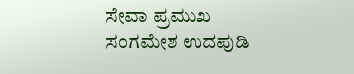ಸೇವಾ ಪ್ರಮುಖ ಸಂಗಮೇಶ ಉದಪುಡಿ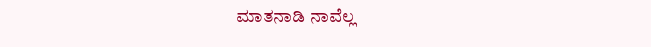ಮಾತನಾಡಿ ನಾವೆಲ್ಲ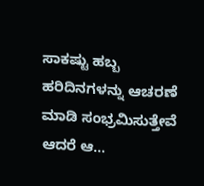ಸಾಕಷ್ಟು ಹಬ್ಬ ಹರಿದಿನಗಳನ್ನು ಆಚರಣೆ ಮಾಡಿ ಸಂಭ್ರಮಿಸುತ್ತೇವೆ ಆದರೆ ಆ…